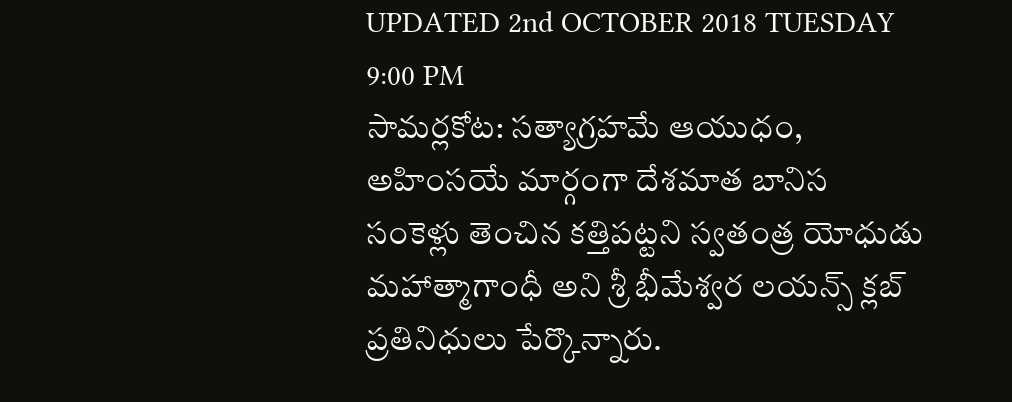UPDATED 2nd OCTOBER 2018 TUESDAY 9:00 PM
సామర్లకోట: సత్యాగ్రహమే ఆయుధం, అహింసయే మార్గంగా దేశమాత బానిస సంకెళ్లు తెంచిన కత్తిపట్టని స్వతంత్ర యోధుడు మహాత్మాగాంధీ అని శ్రీ భీమేశ్వర లయన్స్ క్లబ్ ప్రతినిధులు పేర్కొన్నారు.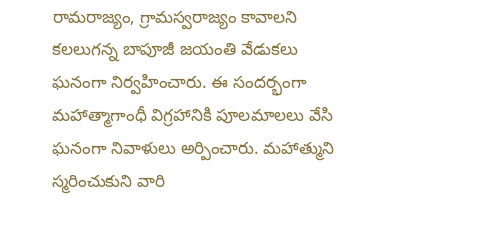రామరాజ్యం, గ్రామస్వరాజ్యం కావాలని కలలుగన్న బాపూజీ జయంతి వేడుకలు ఘనంగా నిర్వహించారు. ఈ సందర్భంగా మహాత్మాగాంధీ విగ్రహానికి పూలమాలలు వేసి ఘనంగా నివాళులు అర్పించారు. మహాత్ముని స్మరించుకుని వారి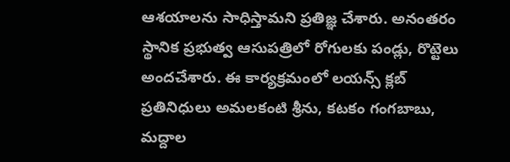ఆశయాలను సాధిస్తామని ప్రతిజ్ఞ చేశారు. అనంతరం స్థానిక ప్రభుత్వ ఆసుపత్రిలో రోగులకు పండ్లు, రొట్టెలు అందచేశారు. ఈ కార్యక్రమంలో లయన్స్ క్లబ్ ప్రతినిధులు అమలకంటి శ్రీను, కటకం గంగబాబు, మద్దాల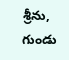శ్రీను, గుండు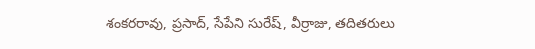శంకరరావు, ప్రసాద్, సేపేని సురేష్, వీర్రాజు, తదితరులు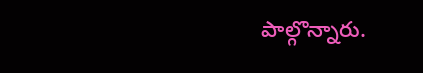పాల్గొన్నారు.